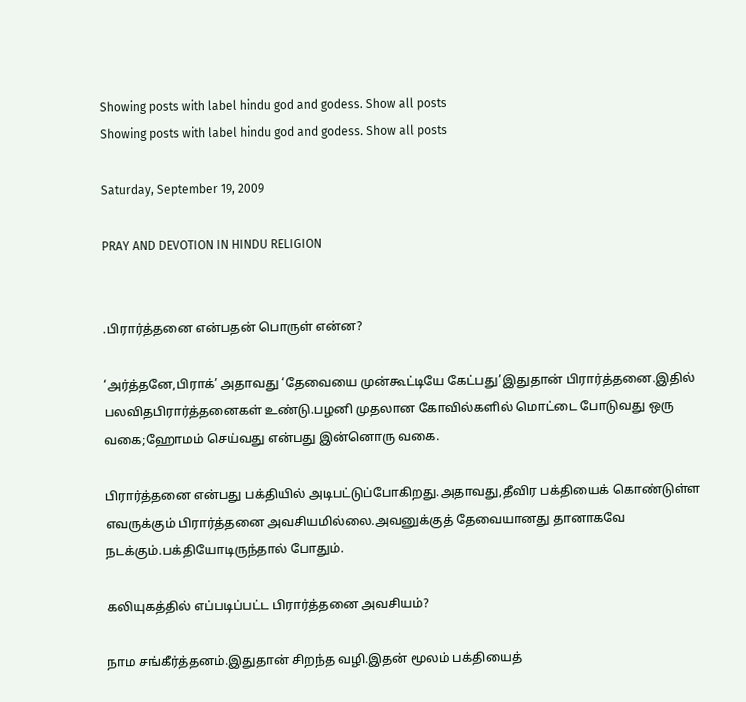Showing posts with label hindu god and godess. Show all posts
Showing posts with label hindu god and godess. Show all posts

Saturday, September 19, 2009

PRAY AND DEVOTION IN HINDU RELIGION


.பிரார்த்தனை என்பதன் பொருள் என்ன?

‘அர்த்தனே,பிராக்’ அதாவது ‘தேவையை முன்கூட்டியே கேட்பது’இதுதான் பிரார்த்தனை.இதில் பலவிதபிரார்த்தனைகள் உண்டு.பழனி முதலான கோவில்களில் மொட்டை போடுவது ஒரு வகை;ஹோமம் செய்வது என்பது இன்னொரு வகை.

பிரார்த்தனை என்பது பக்தியில் அடிபட்டுப்போகிறது.அதாவது,தீவிர பக்தியைக் கொண்டுள்ள எவருக்கும் பிரார்த்தனை அவசியமில்லை.அவனுக்குத் தேவையானது தானாகவே நடக்கும்.பக்தியோடிருந்தால் போதும்.

கலியுகத்தில் எப்படிப்பட்ட பிரார்த்தனை அவசியம்?

நாம சங்கீர்த்தனம்.இதுதான் சிறந்த வழி.இதன் மூலம் பக்தியைத்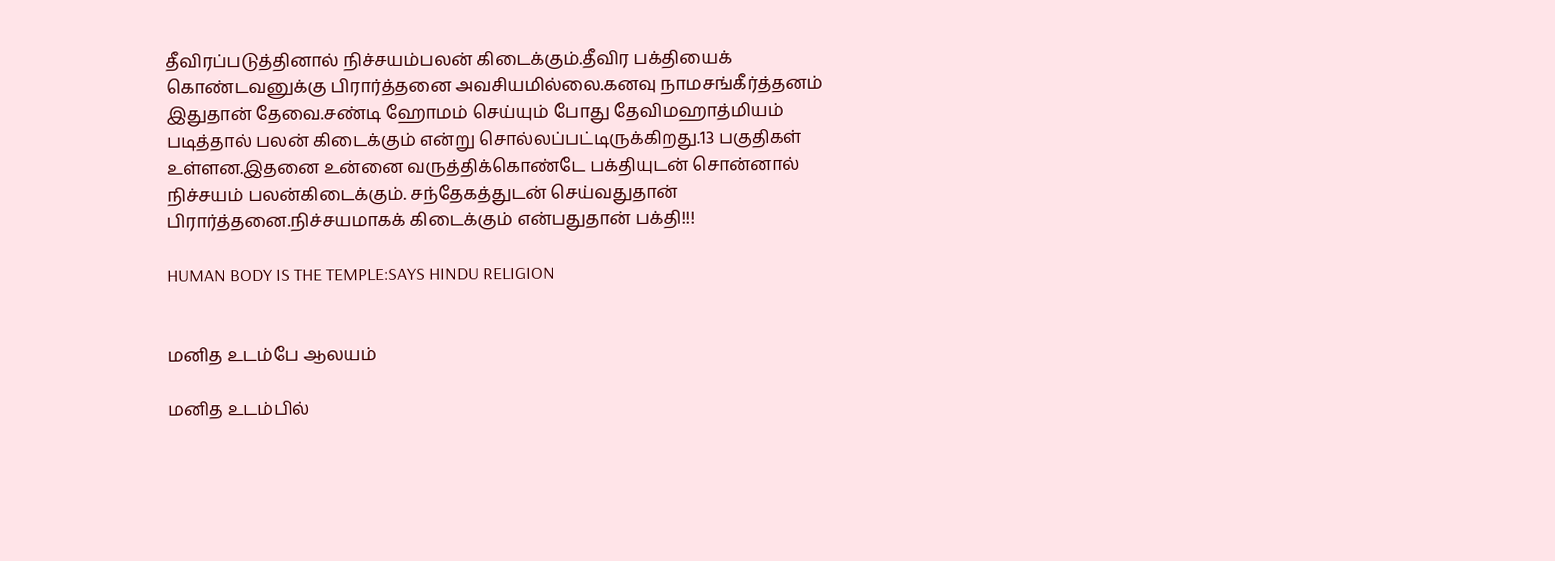தீவிரப்படுத்தினால் நிச்சயம்பலன் கிடைக்கும்.தீவிர பக்தியைக் கொண்டவனுக்கு பிரார்த்தனை அவசியமில்லை.கனவு நாமசங்கீர்த்தனம் இதுதான் தேவை.சண்டி ஹோமம் செய்யும் போது தேவிமஹாத்மியம் படித்தால் பலன் கிடைக்கும் என்று சொல்லப்பட்டிருக்கிறது.13 பகுதிகள் உள்ளன.இதனை உன்னை வருத்திக்கொண்டே பக்தியுடன் சொன்னால் நிச்சயம் பலன்கிடைக்கும். சந்தேகத்துடன் செய்வதுதான் பிரார்த்தனை.நிச்சயமாகக் கிடைக்கும் என்பதுதான் பக்தி!!!

HUMAN BODY IS THE TEMPLE:SAYS HINDU RELIGION


மனித உடம்பே ஆலயம்

மனித உடம்பில்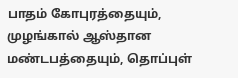பாதம் கோபுரத்தையும், முழங்கால் ஆஸ்தான மண்டபத்தையும், தொப்புள்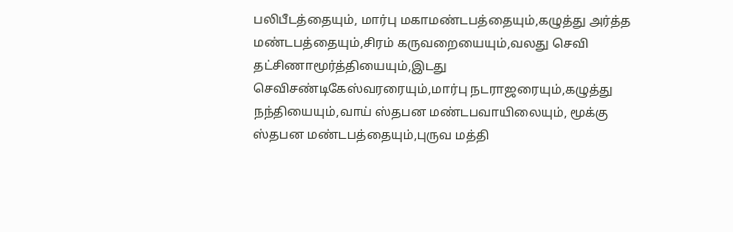பலிபீடத்தையும், மார்பு மகாமண்டபத்தையும்,கழுத்து அர்த்த மண்டபத்தையும்,சிரம் கருவறையையும்,வலது செவி தட்சிணாமூர்த்தியையும்,இடது செவிசண்டிகேஸ்வரரையும்,மார்பு நடராஜரையும்,கழுத்து நந்தியையும்,வாய் ஸ்தபன மண்டபவாயிலையும், மூக்கு ஸ்தபன மண்டபத்தையும்,புருவ மத்தி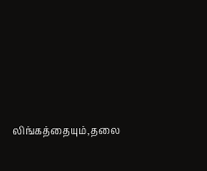லிங்கத்தையும்,தலை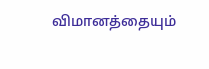விமானத்தையும்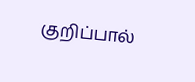குறிப்பால்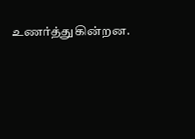உணர்த்துகின்றன.